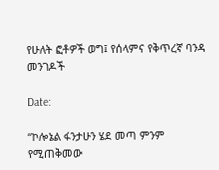የሁለት ፎቶዎች ወግ፤ የሰላምና የቅጥረኛ ባንዳ መንገዶች

Date:

“ኮሎኔል ፋንታሁን ሄደ መጣ ምንም የሚጠቅመው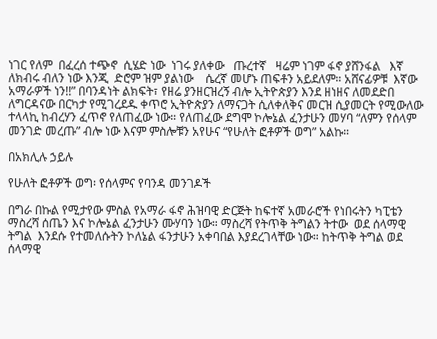ነገር የለም  በፈረሰ ተጭኖ  ሲሄድ ነው  ነገሩ ያለቀው   ጡረተኛ   ዛሬም ነገም ፋኖ ያሸንፋል   እኛ ለክብሩ ብለን ነው እንጂ  ድሮም ዝም ያልነው    ሴረኛ መሆኑ ጠፍቶን አይደለም። አሸናፊዎቹ  እኛው አማራዎች ነን!!” በባንዳነት ልክፍት፣ የዘሬ ያንዘርዝረኝ ብሎ ኢትዮጵያን እንደ ዘነዘና ለመደድበ ለግርዳናው በርካታ የሚገረደዱ ቀጥሮ ኢትዮጵያን ለማናጋት ሲለቀለቅና መርዝ ሲያመርት የሚውለው ተላላኪ ከብረሃን ፈጥኖ የለጠፈው ነው። የለጠፈው ደግሞ ኮሎኔል ፈንታሁን መሃባ “ለምን የሰላም መንገድ መረጡ” ብሎ ነው እናም ምስሎቹን አየሁና “የሁለት ፎቶዎች ወግ” አልኩ።

በአክሊሉ ኃይሉ

የሁለት ፎቶዎች ወግ፡ የሰላምና የባንዳ መንገዶች

በግራ በኩል የሚታየው ምስል የአማራ ፋኖ ሕዝባዊ ድርጅት ከፍተኛ አመራሮች የነበሩትን ካፒቴን ማስረሻ ሰጤን እና ኮሎኔል ፈንታሁን ሙሃባን ነው። ማስረሻ የትጥቅ ትግልን ትተው  ወደ ሰላማዊ ትግል  እንደሱ የተመለሱትን ኮለኔል ፋንታሁን አቀባበል እያደረገላቸው ነው። ከትጥቅ ትግል ወደ ሰላማዊ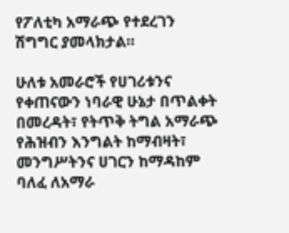የፖለቲካ አማራጭ የተደረገን ሽግግር ያመላክታል።

ሁለቱ አመራሮች የሀገሪቱንና የቀጠናውን ነባራዊ ሁኔታ በጥልቀት በመረዳት፣ የትጥቅ ትግል አማራጭ የሕዝብን እንግልት ከማብዛት፣ መንግሥትንና ሀገርን ከማዳከም ባለፈ ለአማራ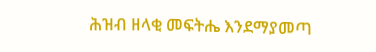ሕዝብ ዘላቂ መፍትሔ እንደማያመጣ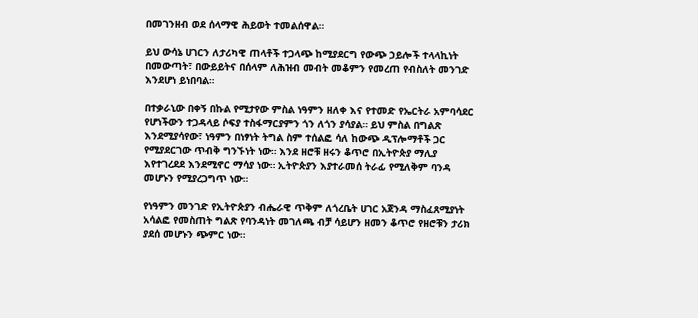በመገንዘብ ወደ ሰላማዊ ሕይወት ተመልሰዋል።

ይህ ውሳኔ ሀገርን ለታሪካዊ ጠላቶች ተጋላጭ ከሚያደርግ የውጭ ኃይሎች ተላላኪነት በመውጣት፣ በውይይትና በሰላም ለሕዝብ መብት መቆምን የመረጠ የብስለት መንገድ እንደሆነ ይነበባል።

በተቃራኒው በቀኝ በኩል የሚታየው ምስል ነዓምን ዘለቀ እና የተመድ የኤርትራ አምባሳደር የሆነችውን ተጋዳላይ ሶፍያ ተስፋማርያምን ጎን ለጎን ያሳያል። ይህ ምስል በግልጽ እንደሚያሳየው፣ ነዓምን በነፃነት ትግል ስም ተሰልፎ ሳለ ከውጭ ዲፕሎማቶች ጋር የሚያደርገው ጥብቅ ግንኙነት ነው። እንደ ዘሮቹ ዘሩን ቆጥሮ በኢትዮጵያ ማሊያ እየተገረደደ እንደሚኖር ማሳያ ነው። ኢትዮጵያን እያተራመሰ ትራፊ የሚለቅም ባንዳ መሆኑን የሚያረጋግጥ ነው።

የነዓምን መንገድ የኢትዮጵያን ብሔራዊ ጥቅም ለጎረቤት ሀገር አጀንዳ ማስፈጸሚያነት አሳልፎ የመስጠት ግልጽ የባንዳነት መገለጫ ብቻ ሳይሆን ዘመን ቆጥሮ የዘሮቹን ታሪክ ያደሰ መሆኑን ጭምር ነው።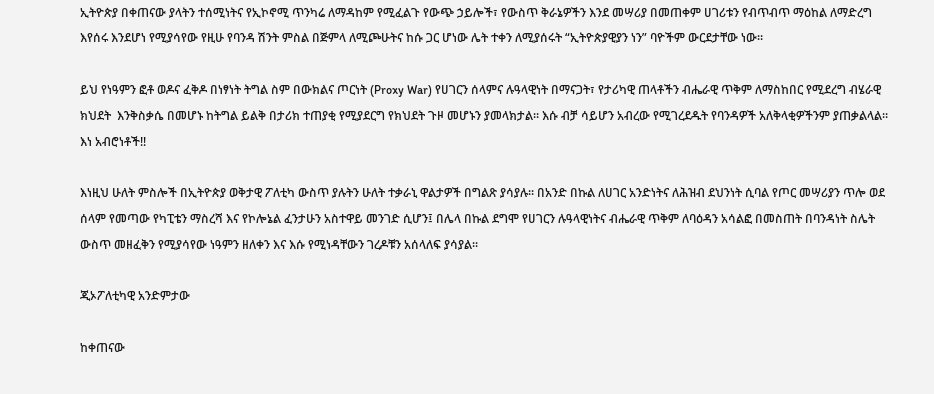ኢትዮጵያ በቀጠናው ያላትን ተሰሚነትና የኢኮኖሚ ጥንካሬ ለማዳከም የሚፈልጉ የውጭ ኃይሎች፣ የውስጥ ቅራኔዎችን እንደ መሣሪያ በመጠቀም ሀገሪቱን የብጥብጥ ማዕከል ለማድረግ እየሰሩ እንደሆነ የሚያሳየው የዚሁ የባንዳ ሽንት ምስል በጅምላ ለሚጮሁትና ከሱ ጋር ሆነው ሌት ተቀን ለሚያሰሩት “ኢትዮጵያዊያን ነን” ባዮችም ውርደታቸው ነው።

ይህ የነዓምን ፎቶ ወዶና ፈቅዶ በነፃነት ትግል ስም በውክልና ጦርነት (Proxy War) የሀገርን ሰላምና ሉዓላዊነት በማናጋት፣ የታሪካዊ ጠላቶችን ብሔራዊ ጥቅም ለማስከበር የሚደረግ ብሄራዊ ክህደት  እንቅስቃሴ በመሆኑ ከትግል ይልቅ በታሪክ ተጠያቂ የሚያደርግ የክህደት ጉዞ መሆኑን ያመላክታል። እሱ ብቻ ሳይሆን አብረው የሚገረደዱት የባንዳዎች አለቅላቂዎችንም ያጠቃልላል። እነ አብሮነቶች!!

እነዚህ ሁለት ምስሎች በኢትዮጵያ ወቅታዊ ፖለቲካ ውስጥ ያሉትን ሁለት ተቃራኒ ዋልታዎች በግልጽ ያሳያሉ። በአንድ በኩል ለሀገር አንድነትና ለሕዝብ ደህንነት ሲባል የጦር መሣሪያን ጥሎ ወደ ሰላም የመጣው የካፒቴን ማስረሻ እና የኮሎኔል ፈንታሁን አስተዋይ መንገድ ሲሆን፤ በሌላ በኩል ደግሞ የሀገርን ሉዓላዊነትና ብሔራዊ ጥቅም ለባዕዳን አሳልፎ በመስጠት በባንዳነት ስሌት ውስጥ መዘፈቅን የሚያሳየው ነዓምን ዘለቀን እና እሱ የሚነዳቸውን ገረዶቹን አሰላለፍ ያሳያል።

ጂኦፖለቲካዊ አንድምታው

ከቀጠናው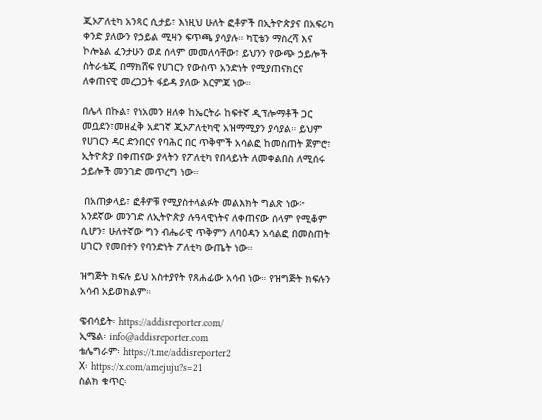ጂኦፖለቲካ አንጻር ሲታይ፣ እነዚህ ሁለት ፎቶዎች በኢትዮጵያና በአፍሪካ ቀንድ ያለውን የኃይል ሚዛን ፍጥጫ ያሳያሉ። ካፒቴን ማስረሻ እና ኮሎኔል ፈንታሁን ወደ ሰላም መመለሳቸው፣ ይህንን የውጭ ኃይሎች ስትራቴጂ በማክሸፍ የሀገርን የውስጥ አንድነት የሚያጠናክርና ለቀጠናዊ መረጋጋት ፋይዳ ያለው እርምጃ ነው።

በሌላ በኩል፣ የነአመን ዘለቀ ከኤርትራ ከፍተኛ ዲፕሎማቶች ጋር መቧደን፣መዘፈቅ አደገኛ ጂኦፖለቲካዊ አዝማሚያን ያሳያል። ይህም የሀገርን ዳር ድንበርና የባሕር በር ጥቅሞች አሳልፎ ከመስጠት ጀምሮ፣ ኢትዮጵያ በቀጠናው ያላትን የፖለቲካ የበላይነት ለመቀልበስ ለሚሰሩ ኃይሎች መንገድ መጥረግ ነው።

 በአጠቃላይ፣ ፎቶዎቹ የሚያስተላልፉት መልእክት ግልጽ ነው፦ አንደኛው መንገድ ለኢትዮጵያ ሉዓላዊነትና ለቀጠናው ሰላም የሚቆም ሲሆን፣ ሁለተኛው ግን ብሔራዊ ጥቅምን ለባዕዳን አሳልፎ በመስጠት ሀገርን የመበተን የባንድነት ፖለቲካ ውጤት ነው።

ዝግጅት ክፍሉ ይህ አስተያየት የጸሐፊው አሳብ ነው። የዝግጅት ክፍሉን አሳብ አይወክልም።

ዌብሳይት፡ https://addisreporter.com/
ኢሜል፡ info@addisreporter.com
ቴሌግራም፡ https://t.me/addisreporter2
X፡ https://x.com/amejuju?s=21
ስልክ ቁጥር፡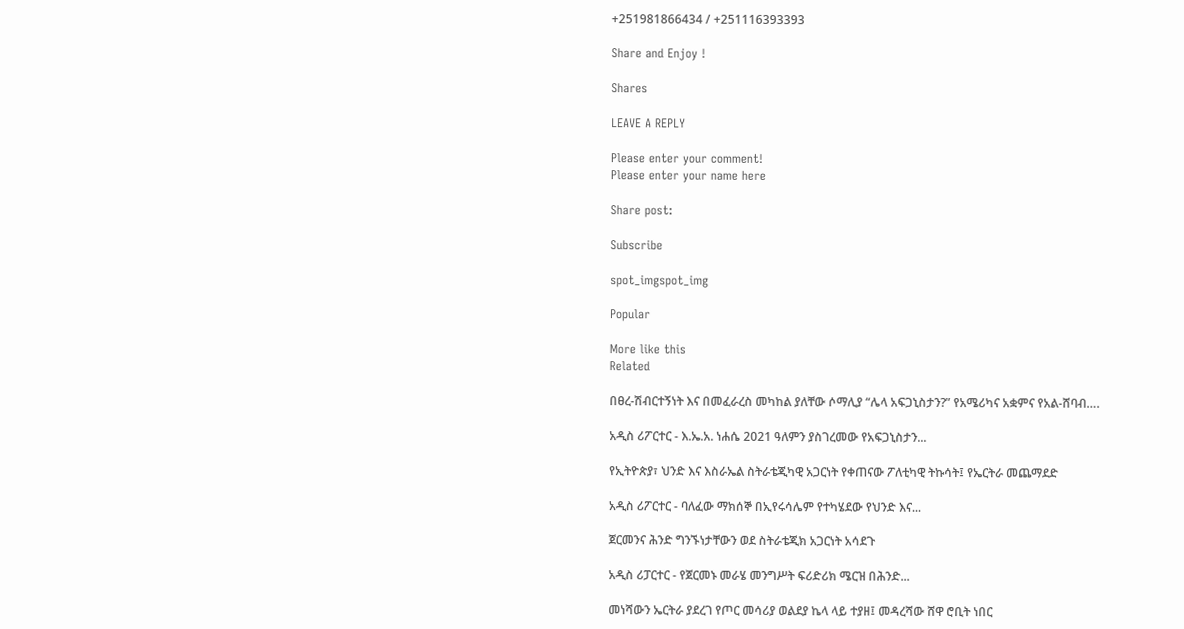+251981866434 / +251116393393

Share and Enjoy !

Shares

LEAVE A REPLY

Please enter your comment!
Please enter your name here

Share post:

Subscribe

spot_imgspot_img

Popular

More like this
Related

በፀረ-ሽብርተኝነት እና በመፈራረስ መካከል ያለቸው ሶማሊያ “ሌላ አፍጋኒስታን?” የአሜሪካና አቋምና የአል-ሸባብ….

አዲስ ሪፖርተር - እ.ኤ.አ. ነሐሴ 2021 ዓለምን ያስገረመው የአፍጋኒስታን...

የኢትዮጵያ፣ ህንድ እና እስራኤል ስትራቴጂካዊ አጋርነት የቀጠናው ፖለቲካዊ ትኩሳት፤ የኤርትራ መጨማደድ

አዲስ ሪፖርተር - ባለፈው ማክሰኞ በኢየሩሳሌም የተካሄደው የህንድ እና...

ጀርመንና ሕንድ ግንኙነታቸውን ወደ ስትራቴጂክ አጋርነት አሳደጉ

አዲስ ሪፓርተር - የጀርመኑ መራሄ መንግሥት ፍሪድሪክ ሜርዝ በሕንድ...

መነሻውን ኤርትራ ያደረገ የጦር መሳሪያ ወልደያ ኬላ ላይ ተያዘ፤ መዳረሻው ሸዋ ሮቢት ነበር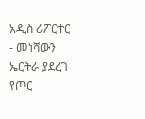አዲስ ሪፖርተር - መነሻውን ኤርትራ ያደረገ የጦር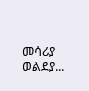መሳሪያ ወልደያ...